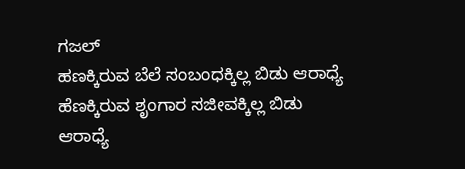ಗಜಲ್
ಹಣಕ್ಕಿರುವ ಬೆಲೆ ಸಂಬಂಧಕ್ಕಿಲ್ಲ ಬಿಡು ಆರಾಧ್ಯೆ
ಹೆಣಕ್ಕಿರುವ ಶೃಂಗಾರ ಸಜೀವಕ್ಕಿಲ್ಲ ಬಿಡು ಆರಾಧ್ಯೆ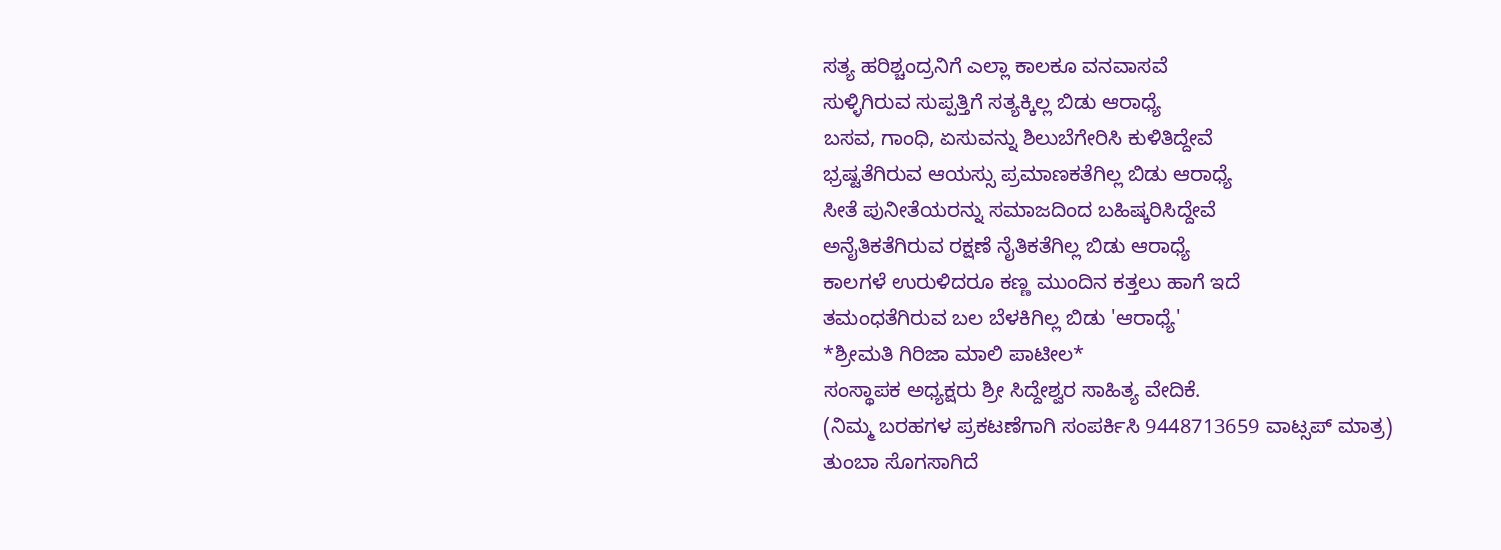ಸತ್ಯ ಹರಿಶ್ಚಂದ್ರನಿಗೆ ಎಲ್ಲಾ ಕಾಲಕೂ ವನವಾಸವೆ
ಸುಳ್ಳಿಗಿರುವ ಸುಪ್ಪತ್ತಿಗೆ ಸತ್ಯಕ್ಕಿಲ್ಲ ಬಿಡು ಆರಾಧ್ಯೆ
ಬಸವ, ಗಾಂಧಿ, ಏಸುವನ್ನು ಶಿಲುಬೆಗೇರಿಸಿ ಕುಳಿತಿದ್ದೇವೆ
ಭ್ರಷ್ಟತೆಗಿರುವ ಆಯಸ್ಸು ಪ್ರಮಾಣಕತೆಗಿಲ್ಲ ಬಿಡು ಆರಾಧ್ಯೆ
ಸೀತೆ ಪುನೀತೆಯರನ್ನು ಸಮಾಜದಿಂದ ಬಹಿಷ್ಕರಿಸಿದ್ದೇವೆ
ಅನೈತಿಕತೆಗಿರುವ ರಕ್ಷಣೆ ನೈತಿಕತೆಗಿಲ್ಲ ಬಿಡು ಆರಾಧ್ಯೆ
ಕಾಲಗಳೆ ಉರುಳಿದರೂ ಕಣ್ಣ ಮುಂದಿನ ಕತ್ತಲು ಹಾಗೆ ಇದೆ
ತಮಂಧತೆಗಿರುವ ಬಲ ಬೆಳಕಿಗಿಲ್ಲ ಬಿಡು 'ಆರಾಧ್ಯೆ'
*ಶ್ರೀಮತಿ ಗಿರಿಜಾ ಮಾಲಿ ಪಾಟೀಲ*
ಸಂಸ್ಥಾಪಕ ಅಧ್ಯಕ್ಷರು ಶ್ರೀ ಸಿದ್ದೇಶ್ವರ ಸಾಹಿತ್ಯ ವೇದಿಕೆ.
(ನಿಮ್ಮ ಬರಹಗಳ ಪ್ರಕಟಣೆಗಾಗಿ ಸಂಪರ್ಕಿಸಿ 9448713659 ವಾಟ್ಸಪ್ ಮಾತ್ರ)
ತುಂಬಾ ಸೊಗಸಾಗಿದೆ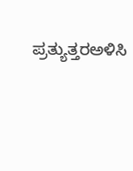ಪ್ರತ್ಯುತ್ತರಅಳಿಸಿ